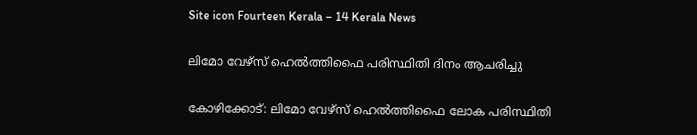Site icon Fourteen Kerala – 14 Kerala News

ലിമോ വേഴ്‌സ് ഹെല്‍ത്തിഫൈ പരിസ്ഥിതി ദിനം ആചരിച്ചു

കോഴിക്കോട്: ലിമോ വേഴ്‌സ് ഹെല്‍ത്തിഫൈ ലോക പരിസ്ഥിതി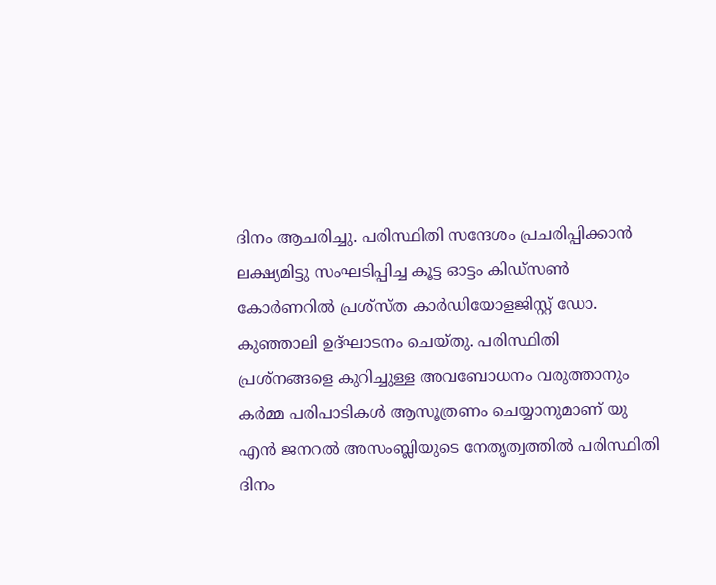ദിനം ആചരിച്ചു. പരിസ്ഥിതി സന്ദേശം പ്രചരിപ്പിക്കാന്‍ ലക്ഷ്യമിട്ടു സംഘടിപ്പിച്ച കൂട്ട ഓട്ടം കിഡ്‌സണ്‍ കോര്‍ണറില്‍ പ്രശ്‌സ്ത കാര്‍ഡിയോളജിസ്റ്റ് ഡോ. കുഞ്ഞാലി ഉദ്ഘാടനം ചെയ്തു. പരിസ്ഥിതി പ്രശ്‌നങ്ങളെ കുറിച്ചുള്ള അവബോധനം വരുത്താനും കര്‍മ്മ പരിപാടികള്‍ ആസൂത്രണം ചെയ്യാനുമാണ് യു എന്‍ ജനറല്‍ അസംബ്ലിയുടെ നേതൃത്വത്തില്‍ പരിസ്ഥിതി ദിനം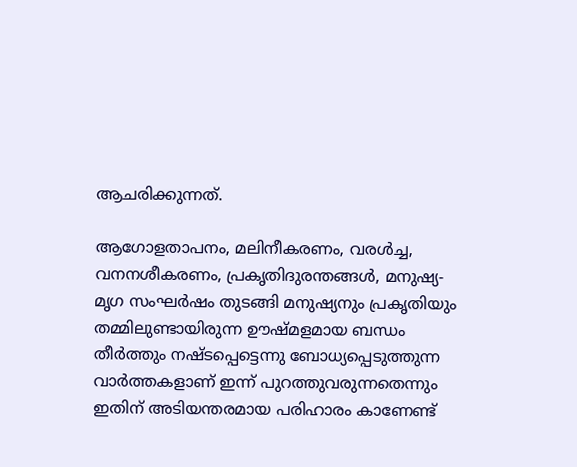ആചരിക്കുന്നത്.

ആഗോളതാപനം, മലിനീകരണം, വരള്‍ച്ച, വനനശീകരണം, പ്രകൃതിദുരന്തങ്ങള്‍, മനുഷ്യ-മൃഗ സംഘര്‍ഷം തുടങ്ങി മനുഷ്യനും പ്രകൃതിയും തമ്മിലുണ്ടായിരുന്ന ഊഷ്മളമായ ബന്ധം തീര്‍ത്തും നഷ്ടപ്പെട്ടെന്നു ബോധ്യപ്പെടുത്തുന്ന വാര്‍ത്തകളാണ് ഇന്ന് പുറത്തുവരുന്നതെന്നും ഇതിന് അടിയന്തരമായ പരിഹാരം കാണേണ്ട്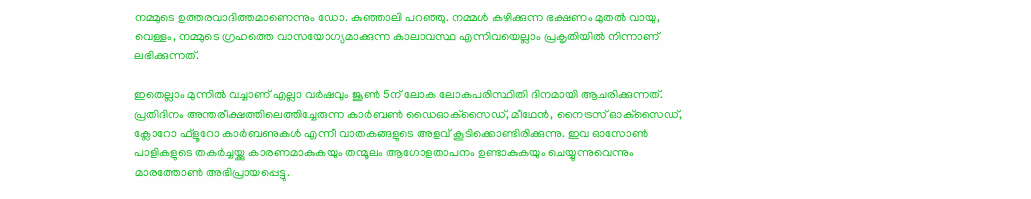നമ്മുടെ ഉത്തരവാദിത്തമാണെന്നും ഡോ. കുഞ്ഞാലി പറഞ്ഞു. നമ്മള്‍ കഴിക്കുന്ന ഭക്ഷണം മുതല്‍ വായു, വെള്ളം, നമ്മുടെ ഗ്രഹത്തെ വാസയോഗ്യമാക്കുന്ന കാലാവസ്ഥ എന്നിവയെല്ലാം പ്രകൃതിയില്‍ നിന്നാണ് ലഭിക്കുന്നത്.

ഇതെല്ലാം മുന്നില്‍ വച്ചാണ് എല്ലാ വര്‍ഷവും ജൂണ്‍ 5ന് ലോക ലോകപരിസ്ഥിതി ദിനമായി ആചരിക്കുന്നത്. പ്രതിദിനം അന്തരീക്ഷത്തിലെത്തിച്ചേരുന്ന കാര്‍ബണ്‍ ഡൈഓക്‌സൈഡ്, മീഥേന്‍, നൈട്രസ് ഓക്‌സൈഡ്, ക്ലോറോ ഫ്‌ളൂറോ കാര്‍ബണുകള്‍ എന്നീ വാതകങ്ങളുടെ അളവ് കൂടിക്കൊണ്ടിരിക്കുന്നു. ഇവ ഓസോണ്‍ പാളികളുടെ തകര്‍ച്ചയ്ക്കു കാരണമാകുകയും തന്മൂലം ആഗോളതാപനം ഉണ്ടാകുകയും ചെയ്യുന്നുവെന്നും മാരത്തോണ്‍ അഭിപ്രായപ്പെട്ടു.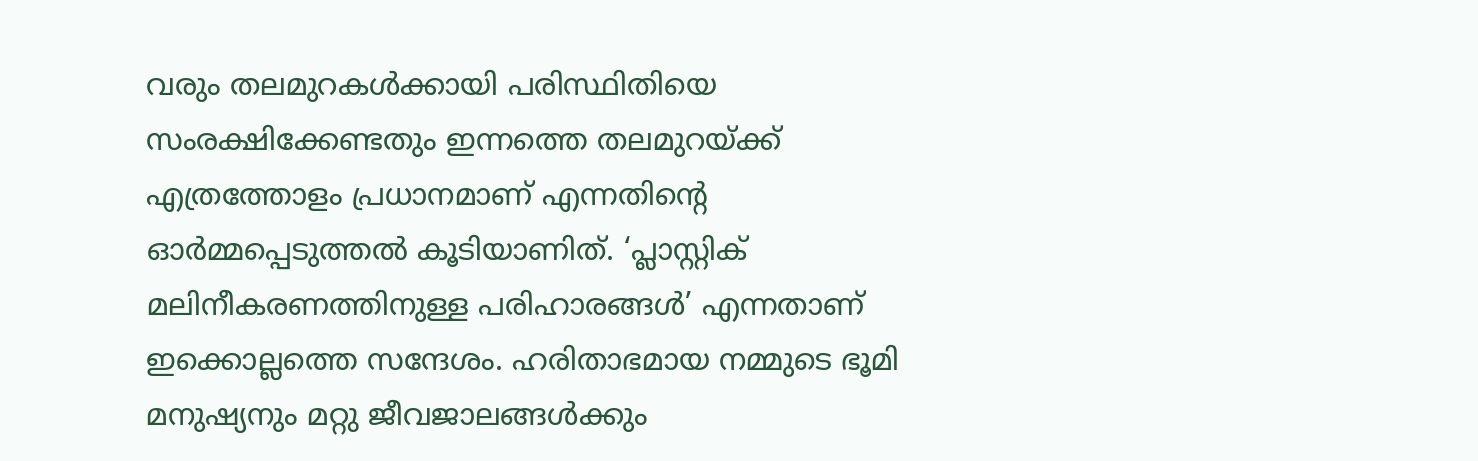വരും തലമുറകള്‍ക്കായി പരിസ്ഥിതിയെ സംരക്ഷിക്കേണ്ടതും ഇന്നത്തെ തലമുറയ്ക്ക് എത്രത്തോളം പ്രധാനമാണ് എന്നതിന്റെ ഓര്‍മ്മപ്പെടുത്തല്‍ കൂടിയാണിത്. ‘പ്ലാസ്റ്റിക് മലിനീകരണത്തിനുള്ള പരിഹാരങ്ങള്‍’ എന്നതാണ് ഇക്കൊല്ലത്തെ സന്ദേശം. ഹരിതാഭമായ നമ്മുടെ ഭൂമി മനുഷ്യനും മറ്റു ജീവജാലങ്ങള്‍ക്കും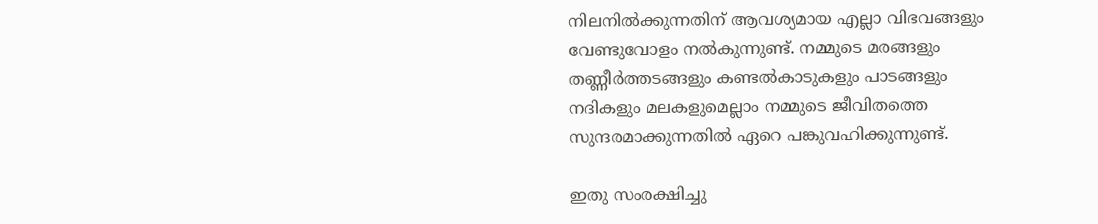നിലനില്‍ക്കുന്നതിന് ആവശ്യമായ എല്ലാ വിഭവങ്ങളും വേണ്ടുവോളം നല്‍കുന്നുണ്ട്. നമ്മുടെ മരങ്ങളും തണ്ണീര്‍ത്തടങ്ങളും കണ്ടല്‍കാടുകളും പാടങ്ങളും നദികളും മലകളുമെല്ലാം നമ്മുടെ ജീവിതത്തെ സുന്ദരമാക്കുന്നതില്‍ ഏറെ പങ്കുവഹിക്കുന്നുണ്ട്.

ഇതു സംരക്ഷിച്ചു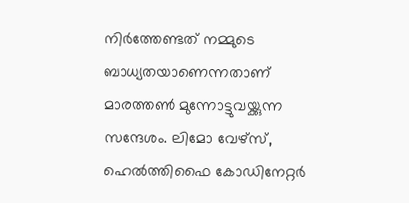നിര്‍ത്തേണ്ടത് നമ്മുടെ ബാധ്യതയാണെന്നതാണ് മാരത്തണ്‍ മുന്നോട്ടുവയ്ക്കുന്ന സന്ദേശം. ലിമോ വേഴ്‌സ്, ഹെല്‍ത്തിഫൈ കോഡിനേറ്റര്‍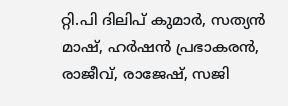റ്റി.പി ദിലിപ് കുമാര്‍, സത്യന്‍ മാഷ്, ഹര്‍ഷന്‍ പ്രഭാകരന്‍, രാജീവ്, രാജേഷ്, സജി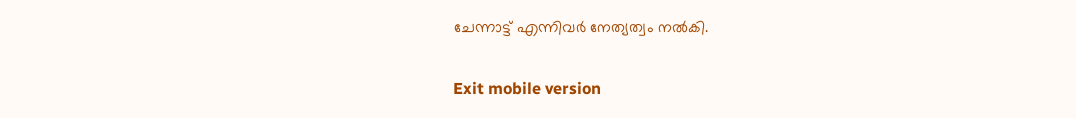ചേന്നാട്ട് എന്നിവര്‍ നേത്യത്വം നല്‍കി.

Exit mobile version